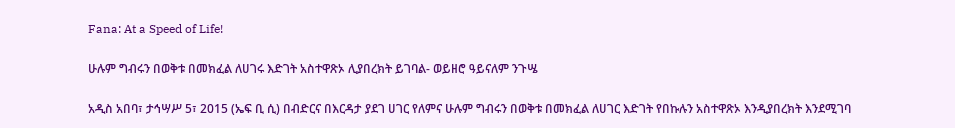Fana: At a Speed of Life!

ሁሉም ግብሩን በወቅቱ በመክፈል ለሀገሩ እድገት አስተዋጽኦ ሊያበረክት ይገባል- ወይዘሮ ዓይናለም ንጉሤ

አዲስ አበባ፣ ታኅሣሥ 5፣ 2015 (ኤፍ ቢ ሲ) በብድርና በእርዳታ ያደገ ሀገር የለምና ሁሉም ግብሩን በወቅቱ በመክፈል ለሀገር እድገት የበኩሉን አስተዋጽኦ እንዲያበረክት እንደሚገባ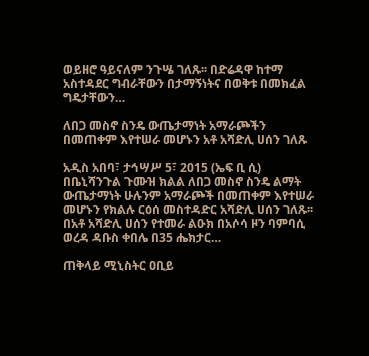ወይዘሮ ዓይናለም ንጉሤ ገለጹ፡፡ በድሬዳዋ ከተማ አስተዳደር ግብራቸውን በታማኝነትና በወቅቱ በመክፈል ግዴታቸውን…

ለበጋ መስኖ ስንዴ ውጤታማነት አማራጮችን በመጠቀም እየተሠራ መሆኑን አቶ አሻድሊ ሀሰን ገለጹ

አዲስ አበባ፣ ታኅሣሥ 5፣ 2015 (ኤፍ ቢ ሲ) በቤኒሻንጉል ጉሙዝ ክልል ለበጋ መስኖ ስንዴ ልማት ውጤታማነት ሁሉንም አማራጮች በመጠቀም እየተሠራ መሆኑን የክልሉ ርዕሰ መስተዳድር አሻድሊ ሀሰን ገለጹ፡፡ በአቶ አሻድሊ ሀሰን የተመራ ልዑክ በአሶሳ ዞን ባምባሲ ወረዳ ዳቡስ ቀበሌ በ35 ሔክታር…

ጠቅላይ ሚኒስትር ዐቢይ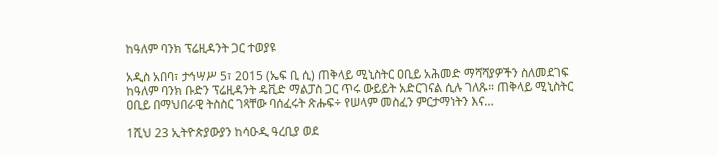ከዓለም ባንክ ፕሬዚዳንት ጋር ተወያዩ

አዲስ አበባ፣ ታኅሣሥ 5፣ 2015 (ኤፍ ቢ ሲ) ጠቅላይ ሚኒስትር ዐቢይ አሕመድ ማሻሻያዎችን ስለመደገፍ ከዓለም ባንክ ቡድን ፕሬዚዳንት ዴቪድ ማልፓስ ጋር ጥሩ ውይይት አድርገናል ሲሉ ገለጹ። ጠቅላይ ሚኒስትር ዐቢይ በማህበራዊ ትስስር ገጻቸው ባሰፈሩት ጽሑፍ÷ የሠላም መስፈን ምርታማነትን እና…

1ሺህ 23 ኢትዮጵያውያን ከሳዑዲ ዓረቢያ ወደ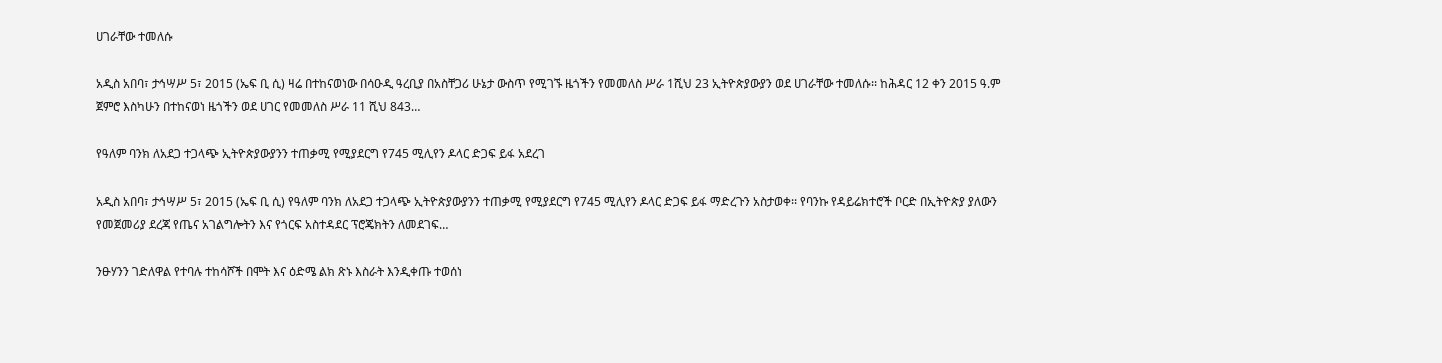ሀገራቸው ተመለሱ

አዲስ አበባ፣ ታኅሣሥ 5፣ 2015 (ኤፍ ቢ ሲ) ዛሬ በተከናወነው በሳዑዲ ዓረቢያ በአስቸጋሪ ሁኔታ ውስጥ የሚገኙ ዜጎችን የመመለስ ሥራ 1ሺህ 23 ኢትዮጵያውያን ወደ ሀገራቸው ተመለሱ፡፡ ከሕዳር 12 ቀን 2015 ዓ.ም ጀምሮ እስካሁን በተከናወነ ዜጎችን ወደ ሀገር የመመለስ ሥራ 11 ሺህ 843…

የዓለም ባንክ ለአደጋ ተጋላጭ ኢትዮጵያውያንን ተጠቃሚ የሚያደርግ የ745 ሚሊየን ዶላር ድጋፍ ይፋ አደረገ

አዲስ አበባ፣ ታኅሣሥ 5፣ 2015 (ኤፍ ቢ ሲ) የዓለም ባንክ ለአደጋ ተጋላጭ ኢትዮጵያውያንን ተጠቃሚ የሚያደርግ የ745 ሚሊየን ዶላር ድጋፍ ይፋ ማድረጉን አስታወቀ፡፡ የባንኩ የዳይሬክተሮች ቦርድ በኢትዮጵያ ያለውን የመጀመሪያ ደረጃ የጤና አገልግሎትን እና የጎርፍ አስተዳደር ፕሮጄክትን ለመደገፍ…

ንፁሃንን ገድለዋል የተባሉ ተከሳሾች በሞት እና ዕድሜ ልክ ጽኑ እስራት እንዲቀጡ ተወሰነ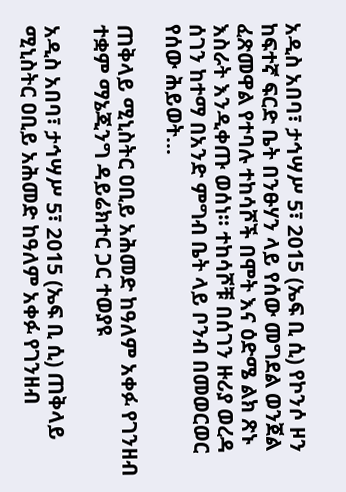አዲስ አበባ፣ ታኅሣሥ 5፣ 2015 (ኤፍ ቢ ሲ) የኮንሶ ዞን ከፍተኛ ፍርድ ቤት በንፁሃን ላይ የሰው መግደል ወንጀል ፈጽመዋል የተባሉ ተከሳሾች በሞት እና ዕድሜ ልክ ጽኑ እስራት እንዲቀጡ ወሰነ፡፡ ተከሳሾቹ በሰገን ዙሪያ ወረዳ ሰገን ከተማ በአንድ ምግብ ቤት ላይ ቦንብ በመወርወር የሰው ሕይወት…

ጠቅላይ ሚኒስትር ዐቢይ አሕመድ ከዓለም አቀፉ የገንዘብ ተቋም ማኔጂንግ ዳይሬክተር ጋር ተወያዩ

አዲስ አበባ፣ ታኅሣሥ 5፣ 2015 (ኤፍ ቢ ሲ) ጠቅላይ ሚኒስትር ዐቢይ አሕመድ ከዓለም አቀፉ የገንዘብ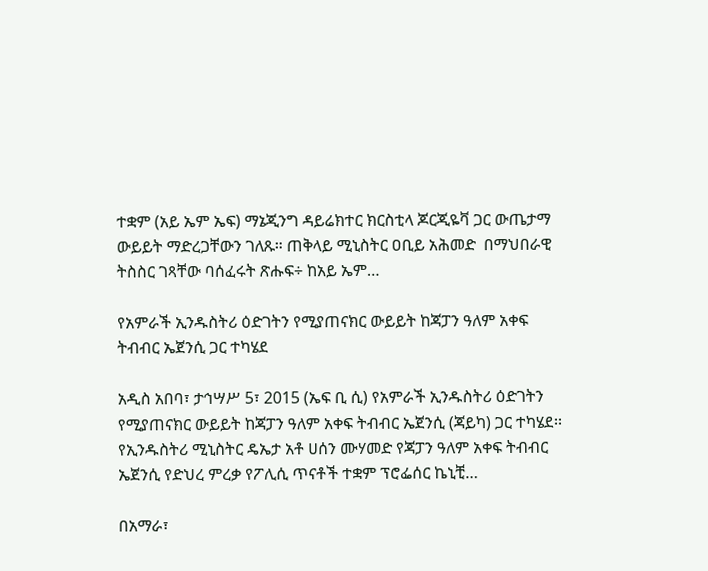ተቋም (አይ ኤም ኤፍ) ማኔጂንግ ዳይሬክተር ክርስቲላ ጆርጂዬቫ ጋር ውጤታማ ውይይት ማድረጋቸውን ገለጹ። ጠቅላይ ሚኒስትር ዐቢይ አሕመድ  በማህበራዊ ትስስር ገጻቸው ባሰፈሩት ጽሑፍ÷ ከአይ ኤም…

የአምራች ኢንዱስትሪ ዕድገትን የሚያጠናክር ውይይት ከጃፓን ዓለም አቀፍ ትብብር ኤጀንሲ ጋር ተካሄደ

አዲስ አበባ፣ ታኅሣሥ 5፣ 2015 (ኤፍ ቢ ሲ) የአምራች ኢንዱስትሪ ዕድገትን የሚያጠናክር ውይይት ከጃፓን ዓለም አቀፍ ትብብር ኤጀንሲ (ጃይካ) ጋር ተካሄደ፡፡ የኢንዱስትሪ ሚኒስትር ዴኤታ አቶ ሀሰን ሙሃመድ የጃፓን ዓለም አቀፍ ትብብር ኤጀንሲ የድህረ ምረቃ የፖሊሲ ጥናቶች ተቋም ፕሮፌሰር ኬኒቺ…

በአማራ፣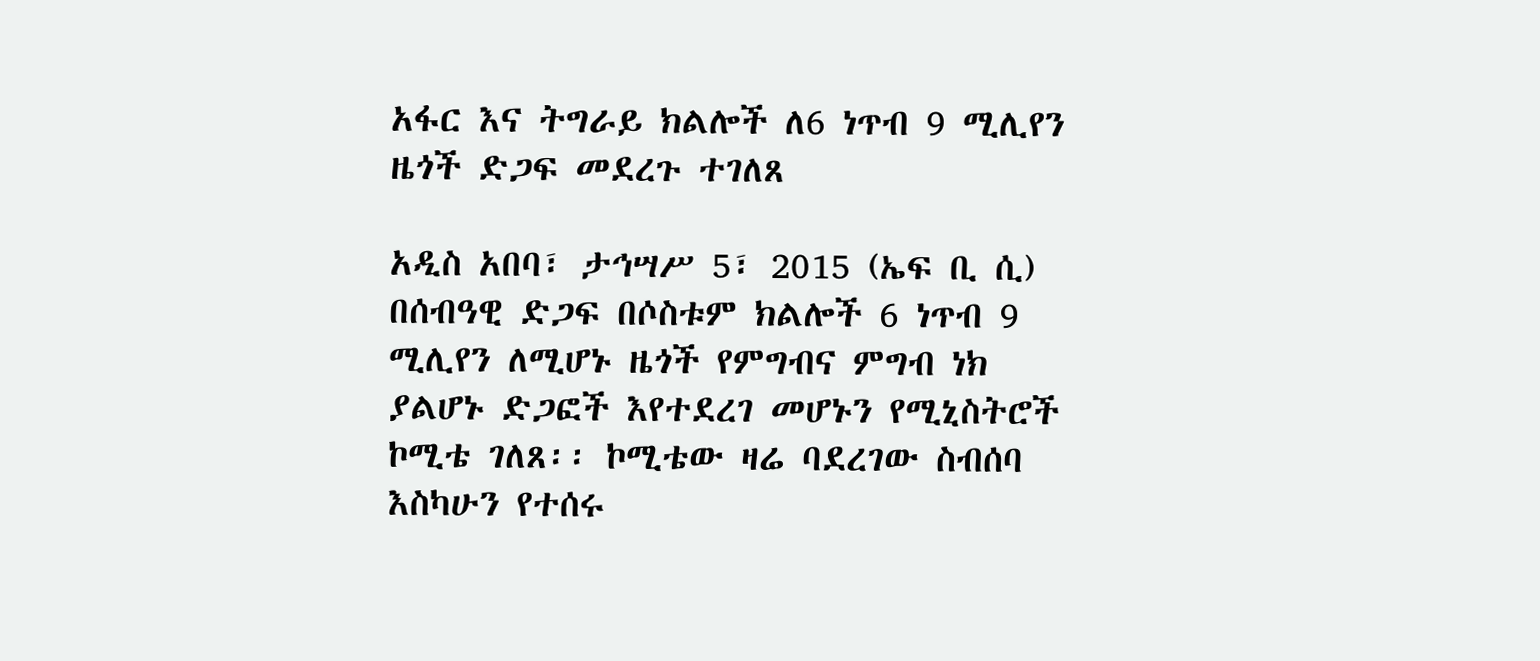አፋር እና ትግራይ ክልሎች ለ6 ነጥብ 9 ሚሊየን ዜጎች ድጋፍ መደረጉ ተገለጸ

አዲስ አበባ፣ ታኅሣሥ 5፣ 2015 (ኤፍ ቢ ሲ) በሰብዓዊ ድጋፍ በሶስቱም ክልሎች 6 ነጥብ 9 ሚሊየን ለሚሆኑ ዜጎች የምግብና ምግብ ነክ ያልሆኑ ድጋፎች እየተደረገ መሆኑን የሚኒስትሮች ኮሚቴ ገለጸ፡፡ ኮሚቴው ዛሬ ባደረገው ስብሰባ እስካሁን የተሰሩ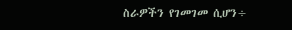ስራዎችን የገመገመ ሲሆን÷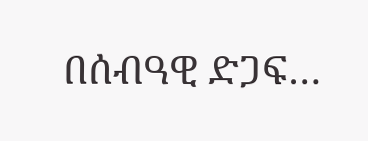በሰብዓዊ ድጋፍ…